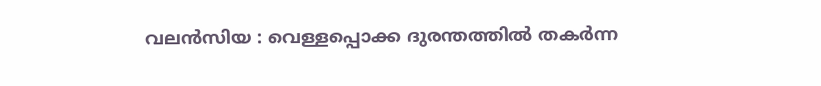വലൻസിയ : വെള്ളപ്പൊക്ക ദുരന്തത്തിൽ തകർന്ന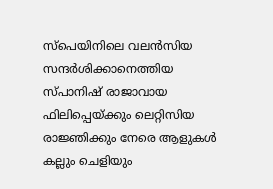സ്പെയിനിലെ വലൻസിയ സന്ദർശിക്കാനെത്തിയ സ്പാനിഷ് രാജാവായ ഫിലിപ്പെയ്ക്കും ലെറ്റിസിയ രാജ്ഞിക്കും നേരെ ആളുകൾ കല്ലും ചെളിയും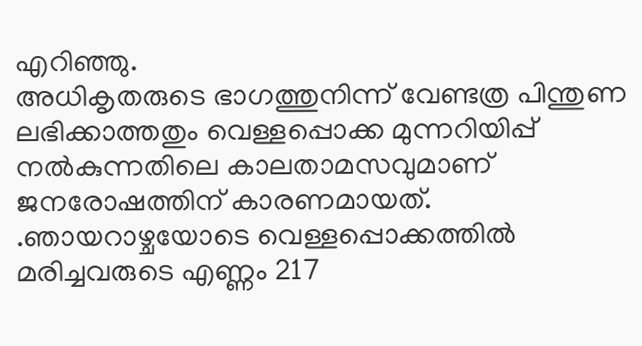എറിഞ്ഞു.
അധികൃതരുടെ ഭാഗത്തുനിന്ന് വേണ്ടത്ര പിന്തുണ ലഭിക്കാത്തതും വെള്ളപ്പൊക്ക മുന്നറിയിപ്പ് നൽകുന്നതിലെ കാലതാമസവുമാണ് ജനരോഷത്തിന് കാരണമായത്. .ഞായറാഴ്ചയോടെ വെള്ളപ്പൊക്കത്തിൽ മരിച്ചവരുടെ എണ്ണം 217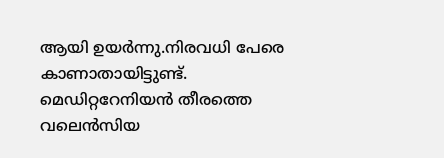ആയി ഉയർന്നു.നിരവധി പേരെ കാണാതായിട്ടുണ്ട്. മെഡിറ്ററേനിയൻ തീരത്തെ വലെൻസിയ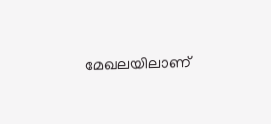മേഖലയിലാണ്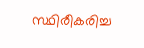സ്ഥിരീകരിച്ച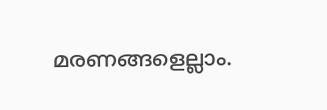മരണങ്ങളെല്ലാം.